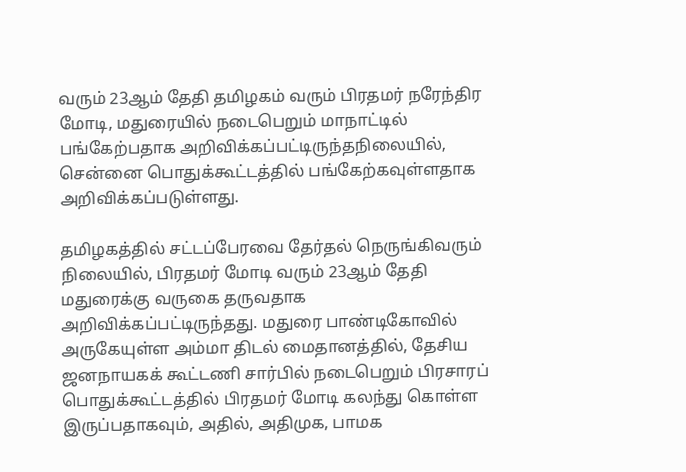வரும் 23ஆம் தேதி தமிழகம் வரும் பிரதமர் நரேந்திர மோடி, மதுரையில் நடைபெறும் மாநாட்டில் பங்கேற்பதாக அறிவிக்கப்பட்டிருந்தநிலையில், சென்னை பொதுக்கூட்டத்தில் பங்கேற்கவுள்ளதாக அறிவிக்கப்படுள்ளது.

தமிழகத்தில் சட்டப்பேரவை தேர்தல் நெருங்கிவரும் நிலையில், பிரதமர் மோடி வரும் 23ஆம் தேதி மதுரைக்கு வருகை தருவதாக அறிவிக்கப்பட்டிருந்தது. மதுரை பாண்டிகோவில் அருகேயுள்ள அம்மா திடல் மைதானத்தில், தேசிய ஜனநாயகக் கூட்டணி சார்பில் நடைபெறும் பிரசாரப் பொதுக்கூட்டத்தில் பிரதமர் மோடி கலந்து கொள்ள இருப்பதாகவும், அதில், அதிமுக, பாமக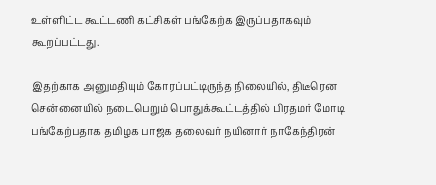உள்ளிட்ட கூட்டணி கட்சிகள் பங்கேற்க இருப்பதாகவும் கூறப்பட்டது.

இதற்காக அனுமதியும் கோரப்பட்டிருந்த நிலையில், திடீரென சென்னையில் நடைபெறும் பொதுக்கூட்டத்தில் பிரதமர் மோடி பங்கேற்பதாக தமிழக பாஜக தலைவர் நயினார் நாகேந்திரன்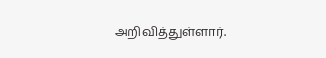அறிவித்துள்ளார்.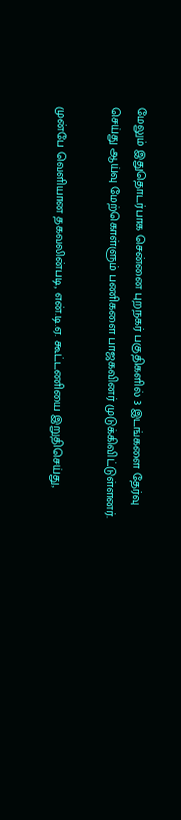மேலும் இதுதொடர்பாக சென்னை புறநகர் பகுதிகளில் 3 இடங்களை தேர்வு செய்து ஆய்வு மேற்கொள்ளும் பணிகளை பாஜகவினர் முடுக்கிவிட்டுள்ளனர்.

முன்பே வெளியான தகவலின்படி, என்.டி.ஏ. கூட்டணியை இறுதிசெய்து,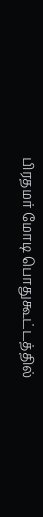பிரதமர் மோடி பொதுகூட்டத்தில்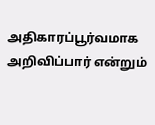அதிகாரப்பூர்வமாக அறிவிப்பார் என்றும்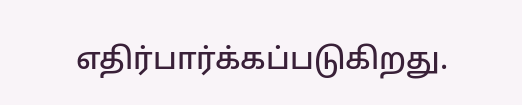எதிர்பார்க்கப்படுகிறது.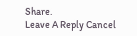Share.
Leave A Reply Cancel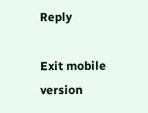Reply

Exit mobile version